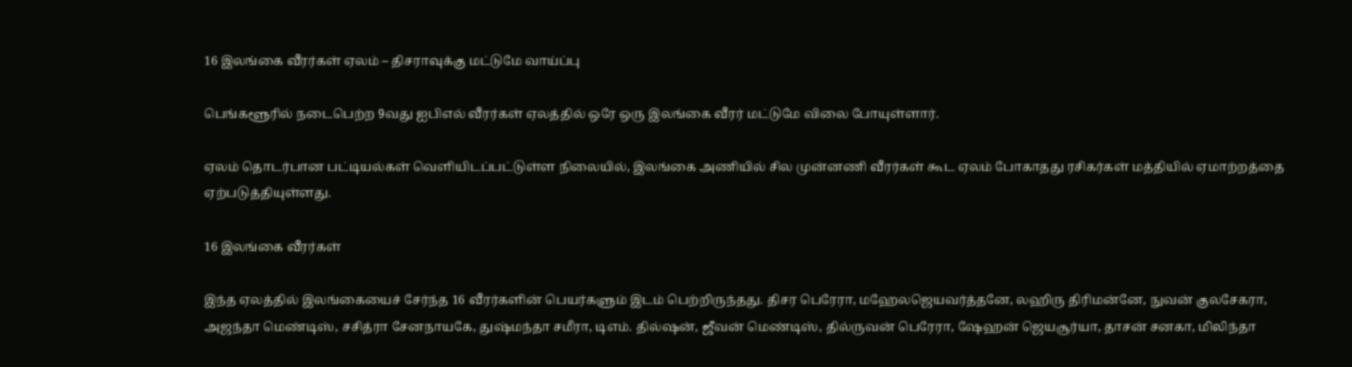16 இலங்கை வீரர்கள் ஏலம் – திசராவுக்கு மட்டுமே வாய்ப்பு

பெங்களூரில் நடைபெற்ற 9வது ஐபிஎல் வீரர்கள் ஏலத்தில் ஒரே ஒரு இலங்கை வீரர் மட்டுமே விலை போயுள்ளார்.

ஏலம் தொடர்பான பட்டியல்கள் வெளியிடப்பட்டுள்ள நிலையில், இலங்கை அணியில் சில முன்னணி வீரர்கள் கூட ஏலம் போகாதது ரசிகர்கள் மத்தியில் ஏமாற்றத்தை ஏற்படுத்தியுள்ளது.

16 இலங்கை வீரர்கள்

இந்த ஏலத்தில் இலங்கையைச் சேர்ந்த 16 வீரர்களின் பெயர்களும் இடம் பெற்றிருந்தது. திசர பெரேரா, மஹேலஜெயவர்த்தனே, லஹிரு திரிமன்னே, நுவன் குலசேகரா, அஜந்தா மெண்டிஸ், சசித்ரா சேனநாயகே, துஷ்மந்தா சமீரா, டிஎம். தில்ஷன், ஜீவன் மெண்டிஸ், தில்ருவன் பெரேரா, ஷேஹன் ஜெயசூர்யா, தாசன் சனகா, மிலிந்தா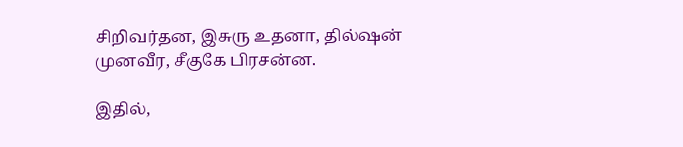சிறிவர்தன, இசுரு உதனா, தில்ஷன் முனவீர, சீகுகே பிரசன்ன.

இதில்,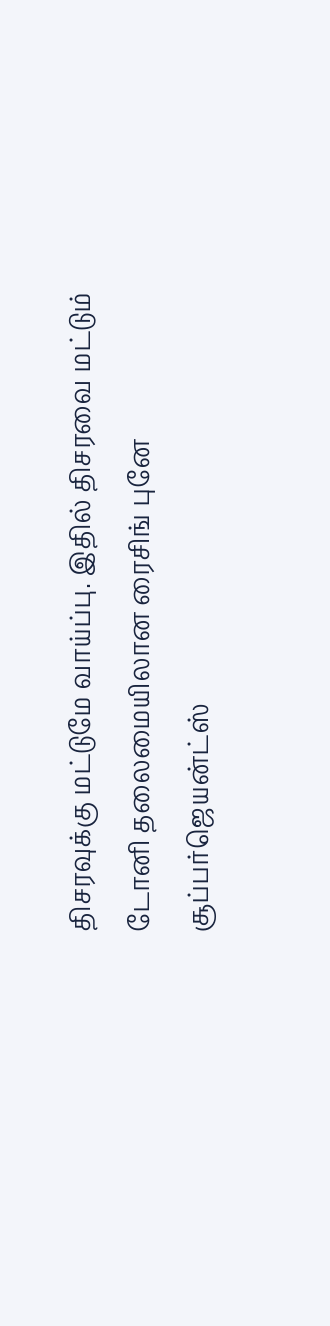திசரவுக்கு மட்டுமே வாய்ப்பு. இதில் திசரவை மட்டும் டோனி தலைமையிலான ரைசிங் புனே சூப்பர்ஜெயன்ட்ஸ்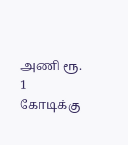அணி ரூ. 1 கோடிக்கு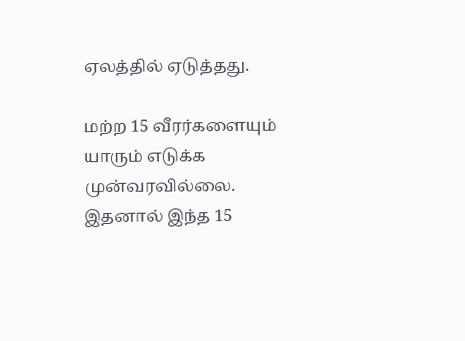ஏலத்தில் ஏடுத்தது.

மற்ற 15 வீரர்களையும் யாரும் எடுக்க முன்வரவில்லை. இதனால் இந்த 15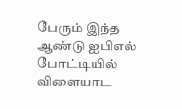பேரும் இந்த ஆண்டு ஐபிஎல் போட்டியில் விளையாட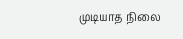முடியாத நிலை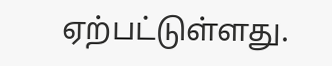ஏற்பட்டுள்ளது.